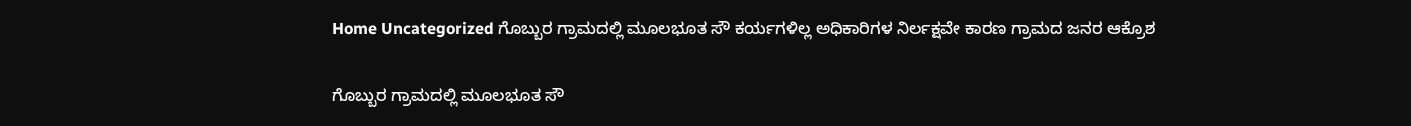Home Uncategorized ಗೊಬ್ಬುರ ಗ್ರಾಮದಲ್ಲಿ ಮೂಲಭೂತ ಸೌ ಕರ್ಯಗಳಿಲ್ಲ ಅಧಿಕಾರಿಗಳ ನಿರ್ಲಕ್ಷವೇ ಕಾರಣ ಗ್ರಾಮದ ಜನರ ಆಕ್ರೊಶ

ಗೊಬ್ಬುರ ಗ್ರಾಮದಲ್ಲಿ ಮೂಲಭೂತ ಸೌ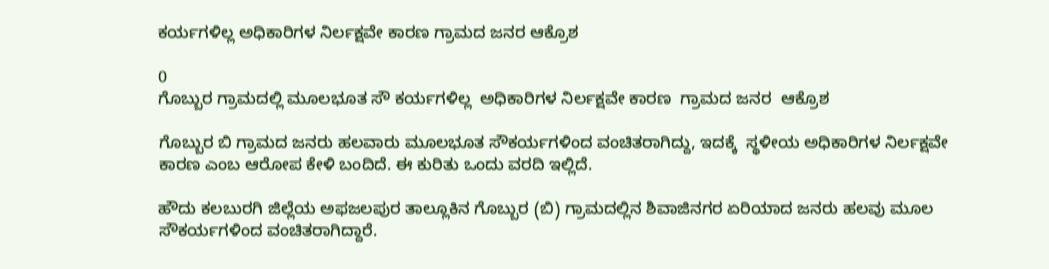ಕರ್ಯಗಳಿಲ್ಲ ಅಧಿಕಾರಿಗಳ ನಿರ್ಲಕ್ಷವೇ ಕಾರಣ ಗ್ರಾಮದ ಜನರ ಆಕ್ರೊಶ

0
ಗೊಬ್ಬುರ ಗ್ರಾಮದಲ್ಲಿ ಮೂಲಭೂತ ಸೌ ಕರ್ಯಗಳಿಲ್ಲ  ಅಧಿಕಾರಿಗಳ ನಿರ್ಲಕ್ಷವೇ ಕಾರಣ  ಗ್ರಾಮದ ಜನರ  ಆಕ್ರೊಶ

ಗೊಬ್ಬುರ ಬಿ ಗ್ರಾಮದ ಜನರು ಹಲವಾರು ಮೂಲಭೂತ ಸೌಕರ್ಯಗಳಿಂದ ವಂಚಿತರಾಗಿದ್ದು, ಇದಕ್ಕೆ  ಸ್ಥಳೀಯ ಅಧಿಕಾರಿಗಳ ನಿರ್ಲಕ್ಷವೇ ಕಾರಣ ಎಂಬ ಆರೋಪ ಕೇಳಿ ಬಂದಿದೆ. ಈ ಕುರಿತು ಒಂದು ವರದಿ ಇಲ್ಲಿದೆ.

ಹೌದು ಕಲಬುರಗಿ ಜಿಲ್ಲೆಯ ಅಫಜಲಪುರ ತಾಲ್ಲೂಕಿನ ಗೊಬ್ಬುರ (ಬಿ) ಗ್ರಾಮದಲ್ಲಿನ ಶಿವಾಜಿನಗರ ಏರಿಯಾದ ಜನರು ಹಲವು ಮೂಲ ಸೌಕರ್ಯಗಳಿಂದ ವಂಚಿತರಾಗಿದ್ದಾರೆ.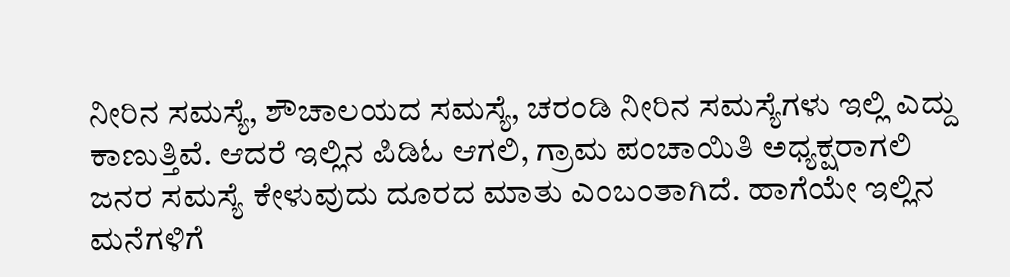ನೀರಿನ ಸಮಸ್ಯೆ, ಶೌಚಾಲಯದ ಸಮಸ್ಯೆ, ಚರಂಡಿ ನೀರಿನ ಸಮಸ್ಯೆಗಳು ಇಲ್ಲಿ ಎದ್ದು ಕಾಣುತ್ತಿವೆ. ಆದರೆ ಇಲ್ಲಿನ ಪಿಡಿಓ ಆಗಲಿ, ಗ್ರಾಮ ಪಂಚಾಯಿತಿ ಅಧ್ಯಕ್ಷರಾಗಲಿ ಜನರ ಸಮಸ್ಯೆ ಕೇಳುವುದು ದೂರದ ಮಾತು ಎಂಬಂತಾಗಿದೆ. ಹಾಗೆಯೇ ಇಲ್ಲಿನ ಮನೆಗಳಿಗೆ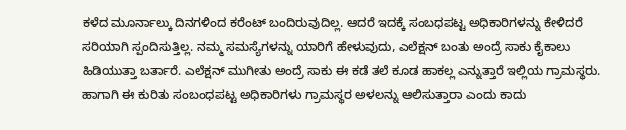ಕಳೆದ ಮೂರ್ನಾಲ್ಕು ದಿನಗಳಿಂದ ಕರೆಂಟ್ ಬಂದಿರುವುದಿಲ್ಲ. ಆದರೆ ಇದಕ್ಕೆ ಸಂಬಧಪಟ್ಟ ಅಧಿಕಾರಿಗಳನ್ನು ಕೇಳಿದರೆ ಸರಿಯಾಗಿ ಸ್ಪಂದಿಸುತ್ತಿಲ್ಲ. ನಮ್ಮ ಸಮಸ್ಯೆಗಳನ್ನು ಯಾರಿಗೆ ಹೇಳುವುದು, ಎಲೆಕ್ಷನ್ ಬಂತು ಅಂದ್ರೆ ಸಾಕು ಕೈಕಾಲು ಹಿಡಿಯುತ್ತಾ ಬರ್ತಾರೆ. ಎಲೆಕ್ಷನ್ ಮುಗೀತು ಅಂದ್ರೆ ಸಾಕು ಈ ಕಡೆ ತಲೆ ಕೂಡ ಹಾಕಲ್ಲ ಎನ್ನುತ್ತಾರೆ ಇಲ್ಲಿಯ ಗ್ರಾಮಸ್ಥರು. ಹಾಗಾಗಿ ಈ ಕುರಿತು ಸಂಬಂಧಪಟ್ಟ ಅಧಿಕಾರಿಗಳು ಗ್ರಾಮಸ್ಥರ ಅಳಲನ್ನು ಆಲಿಸುತ್ತಾರಾ ಎಂದು ಕಾದು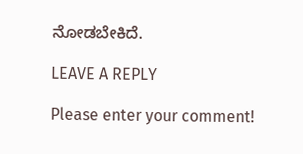ನೋಡಬೇಕಿದೆ.

LEAVE A REPLY

Please enter your comment!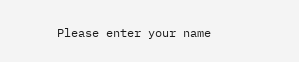Please enter your name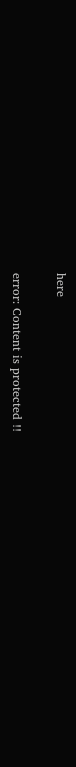here

error: Content is protected !!